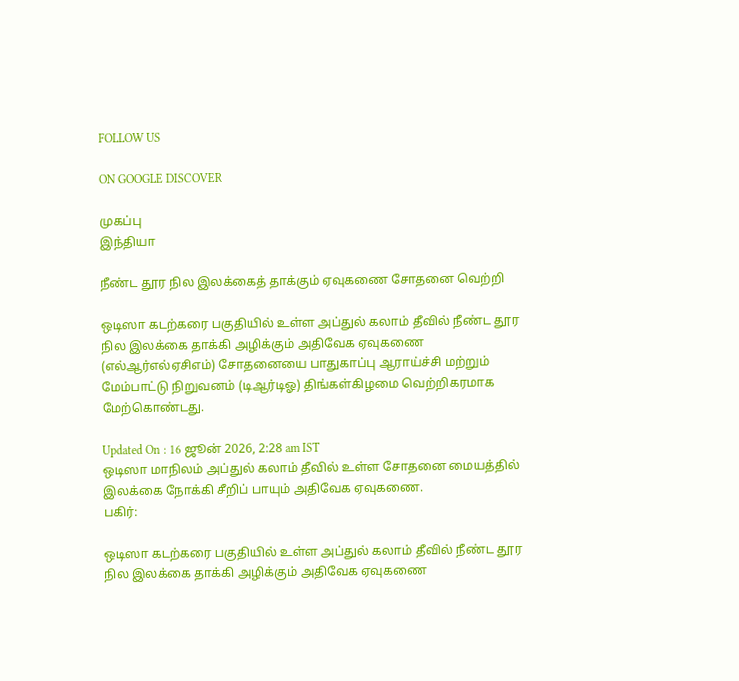FOLLOW US

ON GOOGLE DISCOVER

முகப்பு
இந்தியா

நீண்ட தூர நில இலக்கைத் தாக்கும் ஏவுகணை சோதனை வெற்றி

ஒடிஸா கடற்கரை பகுதியில் உள்ள அப்துல் கலாம் தீவில் நீண்ட தூர நில இலக்கை தாக்கி அழிக்கும் அதிவேக ஏவுகணை (எல்ஆர்எல்ஏசிஎம்) சோதனையை பாதுகாப்பு ஆராய்ச்சி மற்றும் மேம்பாட்டு நிறுவனம் (டிஆர்டிஓ) திங்கள்கிழமை வெற்றிகரமாக மேற்கொண்டது.

Updated On : 16 ஜூன் 2026, 2:28 am IST
ஒடிஸா மாநிலம் அப்துல் கலாம் தீவில் உள்ள சோதனை மையத்தில் இலக்கை நோக்கி சீறிப் பாயும் அதிவேக ஏவுகணை.
பகிர்:

ஒடிஸா கடற்கரை பகுதியில் உள்ள அப்துல் கலாம் தீவில் நீண்ட தூர நில இலக்கை தாக்கி அழிக்கும் அதிவேக ஏவுகணை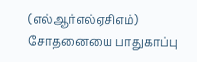(எல்ஆர்எல்ஏசிஎம்) சோதனையை பாதுகாப்பு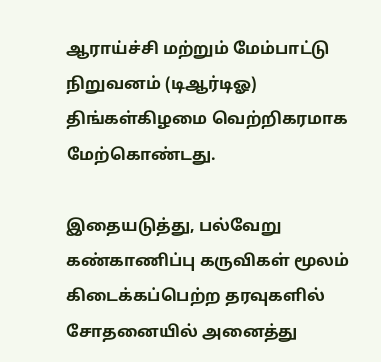ஆராய்ச்சி மற்றும் மேம்பாட்டு நிறுவனம் (டிஆர்டிஓ) திங்கள்கிழமை வெற்றிகரமாக மேற்கொண்டது.

இதையடுத்து, பல்வேறு கண்காணிப்பு கருவிகள் மூலம் கிடைக்கப்பெற்ற தரவுகளில் சோதனையில் அனைத்து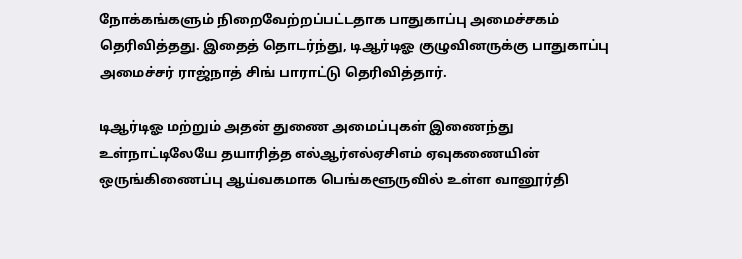நோக்கங்களும் நிறைவேற்றப்பட்டதாக பாதுகாப்பு அமைச்சகம் தெரிவித்தது. இதைத் தொடர்ந்து, டிஆர்டிஓ குழுவினருக்கு பாதுகாப்பு அமைச்சர் ராஜ்நாத் சிங் பாராட்டு தெரிவித்தார்.

டிஆர்டிஓ மற்றும் அதன் துணை அமைப்புகள் இணைந்து உள்நாட்டிலேயே தயாரித்த எல்ஆர்எல்ஏசிஎம் ஏவுகணையின் ஒருங்கிணைப்பு ஆய்வகமாக பெங்களூருவில் உள்ள வானூர்தி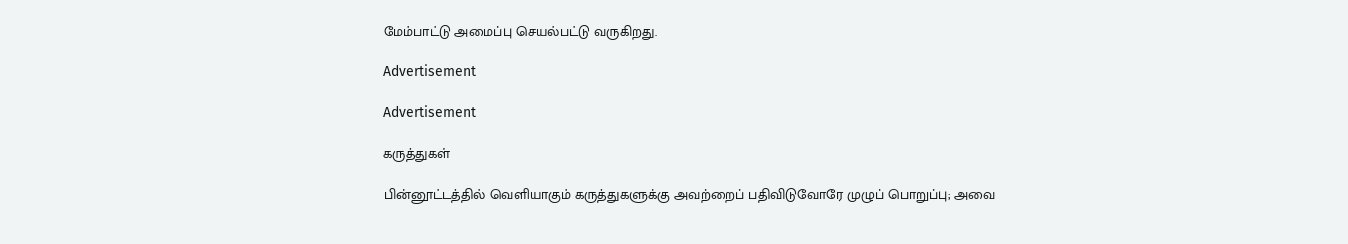மேம்பாட்டு அமைப்பு செயல்பட்டு வருகிறது.

Advertisement

Advertisement

கருத்துகள்

பின்னூட்டத்தில் வெளியாகும் கருத்துகளுக்கு அவற்றைப் பதிவிடுவோரே முழுப் பொறுப்பு; அவை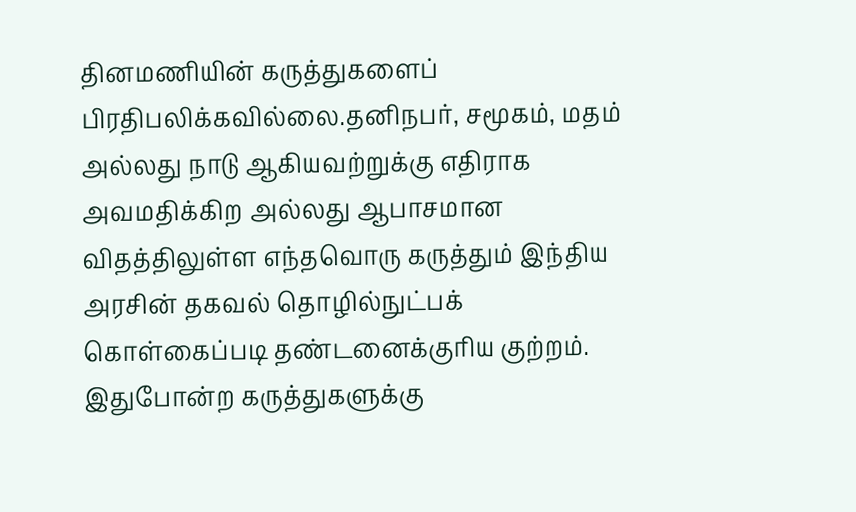தினமணியின் கருத்துகளைப் பிரதிபலிக்கவில்லை.தனிநபர், சமூகம், மதம் அல்லது நாடு ஆகியவற்றுக்கு எதிராக அவமதிக்கிற அல்லது ஆபாசமான விதத்திலுள்ள எந்தவொரு கருத்தும் இந்திய அரசின் தகவல் தொழில்நுட்பக் கொள்கைப்படி தண்டனைக்குரிய குற்றம். இதுபோன்ற கருத்துகளுக்கு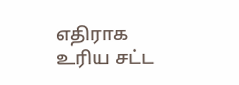எதிராக உரிய சட்ட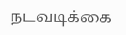நடவடிக்கை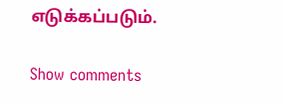எடுக்கப்படும்.

Show comments